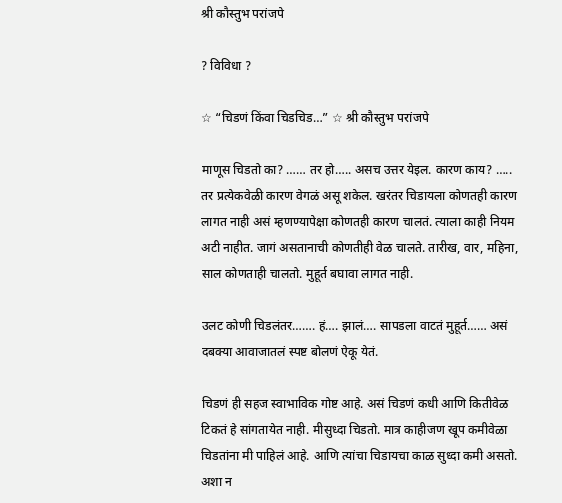श्री कौस्तुभ परांजपे

? विविधा ?

☆ “चिडणं किंवा चिडचिड…” ☆ श्री कौस्तुभ परांजपे

माणूस चिडतो का? …… तर हो….. असच उत्तर येइल. कारण काय? ….. तर प्रत्येकवेळी कारण वेगळं असू शकेल. खरंतर चिडायला कोणतही कारण लागत नाही असं म्हणण्यापेक्षा कोणतही कारण चालतं. त्याला काही नियम अटी नाहीत. जागं असतानाची कोणतीही वेळ चालते. तारीख, वार, महिना, साल कोणताही चालतो. मुहूर्त बघावा लागत नाही.

उलट कोणी चिडलंतर……. हं…. झालं…. सापडला वाटतं मुहूर्त…… असं दबक्या आवाजातलं स्पष्ट बोलणं ऐकू येतं.

चिडणं ही सहज स्वाभाविक गोष्ट आहे. असं चिडणं कधी आणि कितीवेळ टिकतं हे सांगतायेत नाही. मीसुध्दा चिडतो. मात्र काहीजण खूप कमीवेळा चिडतांना मी पाहिलं आहे. आणि त्यांचा चिडायचा काळ सुध्दा कमी असतो. अशा न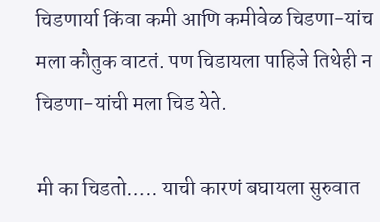चिडणार्या किंवा कमी आणि कमीवेळ चिडणा-यांच मला कौतुक वाटतं. पण चिडायला पाहिजे तिथेही न चिडणा-यांची मला चिड येते.

मी का चिडतो….. याची कारणं बघायला सुरुवात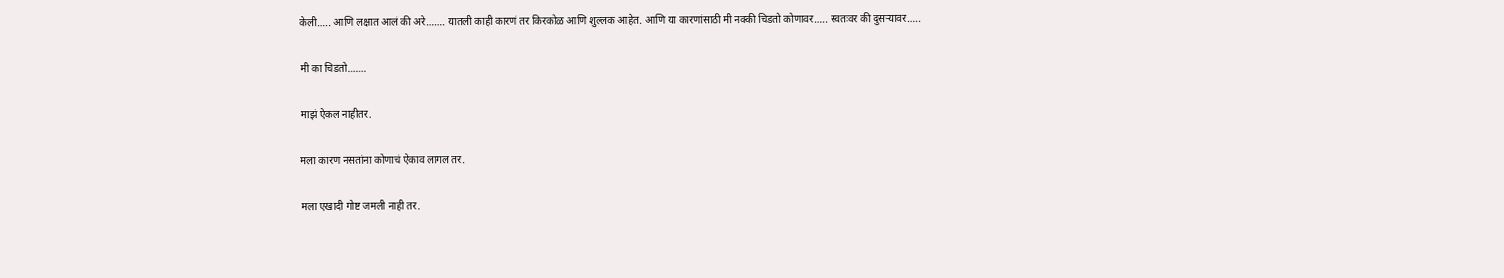केली….. आणि लक्षात आलं की अरे……. यातली काही कारणं तर किरकोळ आणि शुल्लक आहेत. आणि या कारणांसाठी मी नक्की चिडतो कोणावर….. स्वतःवर की दुसर्‍यावर…..

मी का चिडतो…….

माझं ऐकल नाहीतर.

मला कारण नसतांना कोणाचं ऐकाव लागल तर.

मला एखादी गोष्ट जमली नाही तर.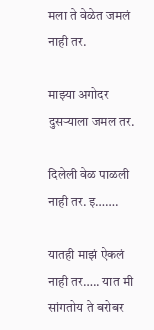मला ते वेळेत जमलं नाही तर.

माझ्या अगोदर दुसर्‍याला जमल तर.

दिलेली वेळ पाळली नाही तर. इ…….

यातही माझं ऐकलं नाही तर….. यात मी सांगतोय ते बरोबर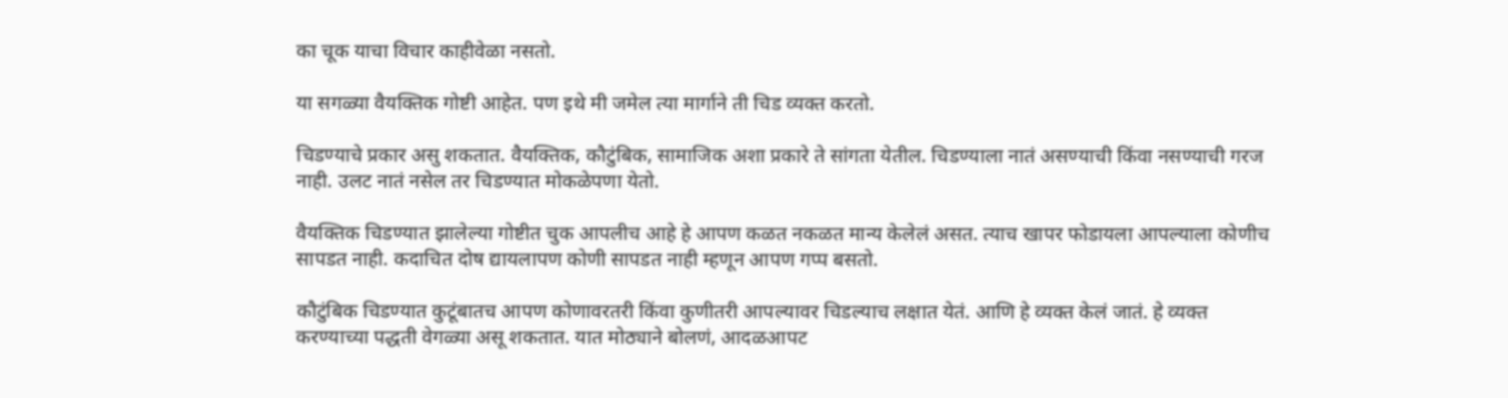का चूक याचा विचार काहीवेळा नसतो.

या सगळ्या वैयक्तिक गोष्टी आहेत. पण इथे मी जमेल त्या मार्गाने ती चिड व्यक्त करतो.

चिडण्याचे प्रकार असु शकतात. वैयक्तिक, कौटुंबिक, सामाजिक अशा प्रकारे ते सांगता येतील. चिडण्याला नातं असण्याची किंवा नसण्याची गरज नाही. उलट नातं नसेल तर चिडण्यात मोकळेपणा येतो.

वैयक्तिक चिडण्यात झालेल्या गोष्टीत चुक आपलीच आहे हे आपण कळत नकळत मान्य केलेलं असत. त्याच खापर फोडायला आपल्याला कोणीच सापडत नाही. कदाचित दोष द्यायलापण कोणी सापडत नाही म्हणून आपण गप्प बसतो.

कौटुंबिक चिडण्यात कुटूंबातच आपण कोणावरतरी किंवा कुणीतरी आपल्यावर चिडल्याच लक्षात येतं. आणि हे व्यक्त केलं जातं. हे व्यक्त करण्याच्या पद्धती वेगळ्या असू शकतात. यात मोठ्याने बोलणं, आदळआपट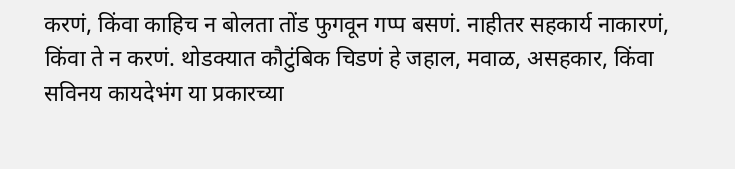करणं, किंवा काहिच न बोलता तोंड फुगवून गप्प बसणं. नाहीतर सहकार्य नाकारणं, किंवा ते न करणं. थोडक्यात कौटुंबिक चिडणं हे जहाल, मवाळ, असहकार, किंवा सविनय कायदेभंग या प्रकारच्या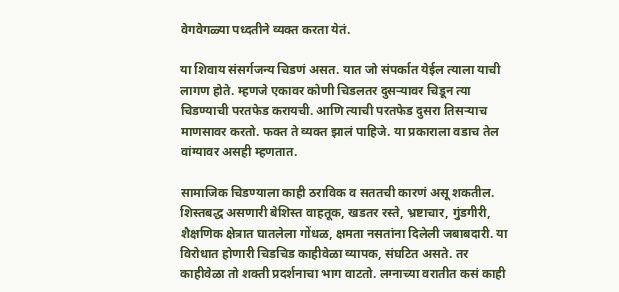वेगवेगळ्या पध्दतीने व्यक्त करता येतं.

या शिवाय संसर्गजन्य चिडणं असत. यात जो संपर्कात येईल त्याला याची लागण होते. म्हणजे एकावर कोणी चिडलतर दुसर्‍यावर चिडून त्या चिडण्याची परतफेड करायची. आणि त्याची परतफेड दुसरा तिसऱ्याच माणसावर करतो. फक्त ते व्यक्त झालं पाहिजे. या प्रकाराला वडाच तेल वांग्यावर असही म्हणतात.

सामाजिक चिडण्याला काही ठराविक व सततची कारणं असू शकतील. शिस्तबद्ध असणारी बेशिस्त वाहतूक, खडतर रस्ते, भ्रष्टाचार, गुंडगीरी, शैक्षणिक क्षेत्रात घातलेला गोंधळ, क्षमता नसतांना दिलेली जबाबदारी. या विरोधात होणारी चिडचिड काहीवेळा व्यापक, संघटित असते. तर काहीवेळा तो शक्ती प्रदर्शनाचा भाग वाटतो. लग्नाच्या वरातीत कसं काही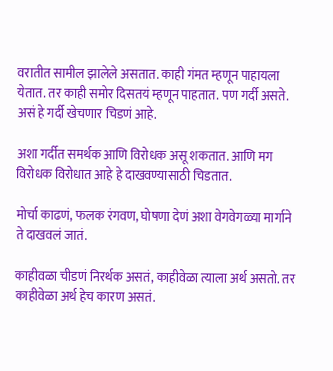वरातीत सामील झालेले असतात. काही गंमत म्हणून पाहायला येतात. तर काही समोर दिसतयं म्हणून पाहतात. पण गर्दी असते. असं हे गर्दी खेचणार चिडणं आहे.

अशा गर्दीत समर्थक आणि विरोधक असू शकतात. आणि मग विरोधक विरोधात आहे हे दाखवण्यासाठी चिडतात.

मोर्चा काढणं, फलक रंगवण, घोषणा देणं अशा वेगवेगळ्या मार्गाने ते दाखवलं जातं.

काहीवळा चीडणं निरर्थक असतं, काहीवेळा त्याला अर्थ असतो. तर काहीवेळा अर्थ हेच कारण असतं.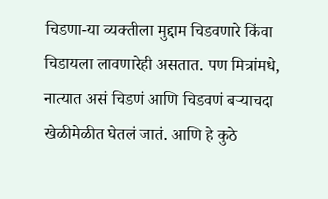चिडणा-या व्यक्तीला मुद्दाम चिडवणारे किंवा चिडायला लावणारेही असतात. पण मित्रांमधे, नात्यात असं चिडणं आणि चिडवणं बर्‍याचदा खेळीमेळीत घेतलं जातं. आणि हे कुठे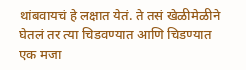थांबवायचं हे लक्षात येतं. ते तसं खेळीमेळीने घेतलं तर त्या चिडवण्यात आणि चिडण्यात एक मजा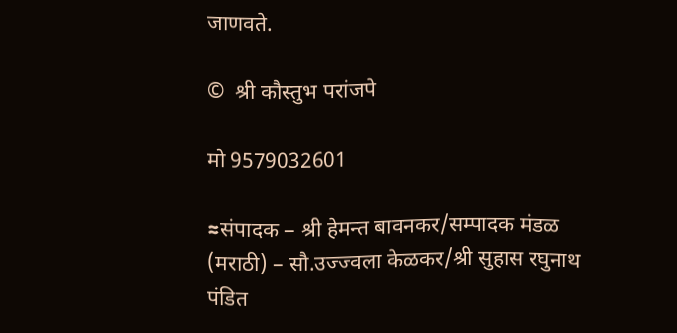जाणवते.

©  श्री कौस्तुभ परांजपे

मो 9579032601

≈संपादक – श्री हेमन्त बावनकर/सम्पादक मंडळ (मराठी) – सौ.उज्ज्वला केळकर/श्री सुहास रघुनाथ पंडित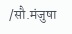/सौ.मंजुषा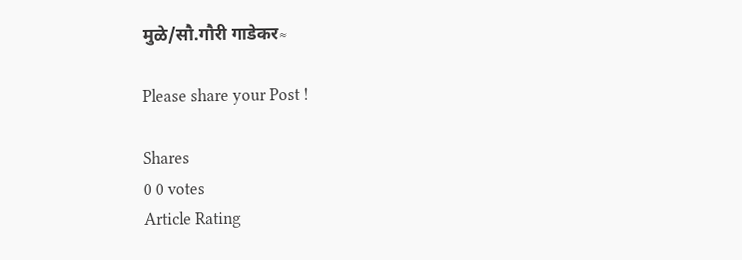मुळे/सौ.गौरी गाडेकर≈

Please share your Post !

Shares
0 0 votes
Article Rating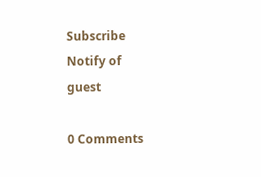Subscribe
Notify of
guest

0 Comments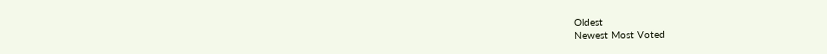Oldest
Newest Most Voted